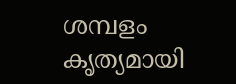ശമ്പളം കൃത്യമായി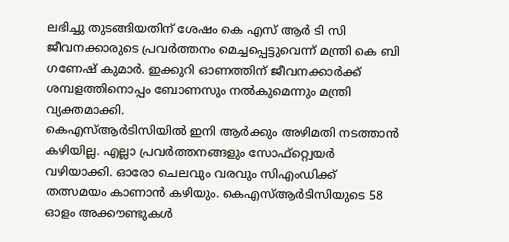ലഭിച്ചു തുടങ്ങിയതിന് ശേഷം കെ എസ് ആർ ടി സി ജീവനക്കാരുടെ പ്രവർത്തനം മെച്ചപ്പെട്ടുവെന്ന് മന്ത്രി കെ ബി ഗണേഷ് കുമാർ. ഇക്കുറി ഓണത്തിന് ജീവനക്കാർക്ക് ശമ്പളത്തിനൊപ്പം ബോണസും നൽകുമെന്നും മന്ത്രി വ്യക്തമാക്കി.
കെഎസ്ആർടിസിയിൽ ഇനി ആർക്കും അഴിമതി നടത്താൻ കഴിയില്ല. എല്ലാ പ്രവർത്തനങ്ങളും സോഫ്റ്റ്വെയർ വഴിയാക്കി. ഓരോ ചെലവും വരവും സിഎംഡിക്ക് തത്സമയം കാണാൻ കഴിയും. കെഎസ്ആർടിസിയുടെ 58 ഓളം അക്കൗണ്ടുകൾ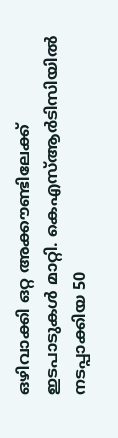ഒഴിവാക്കി ഒറ്റ അക്കൗണ്ടിലേക്ക് ഇടപാടുകൾ മാറ്റി. കെഎസ്ആർടിസിയിൽ നടപ്പാക്കിയ 50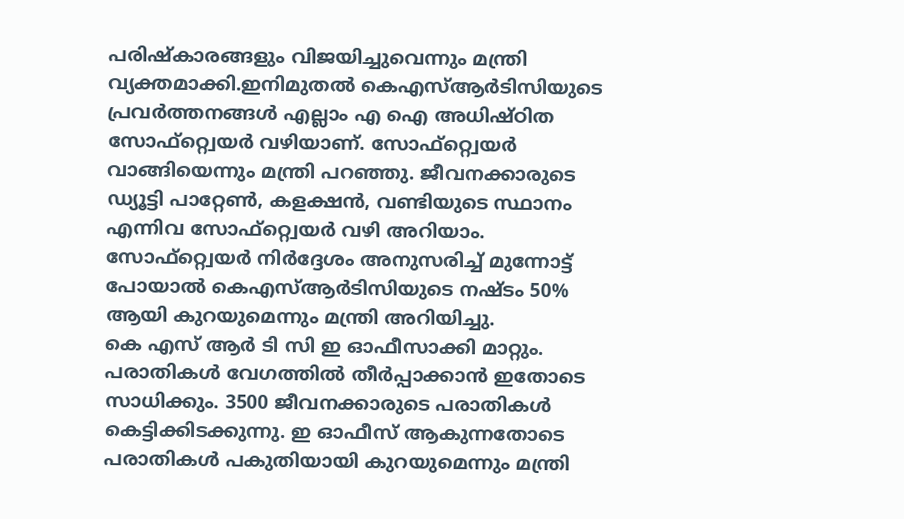പരിഷ്കാരങ്ങളും വിജയിച്ചുവെന്നും മന്ത്രി വ്യക്തമാക്കി.ഇനിമുതൽ കെഎസ്ആർടിസിയുടെ പ്രവർത്തനങ്ങൾ എല്ലാം എ ഐ അധിഷ്ഠിത സോഫ്റ്റ്വെയർ വഴിയാണ്. സോഫ്റ്റ്വെയർ വാങ്ങിയെന്നും മന്ത്രി പറഞ്ഞു. ജീവനക്കാരുടെ ഡ്യൂട്ടി പാറ്റേൺ, കളക്ഷൻ, വണ്ടിയുടെ സ്ഥാനം എന്നിവ സോഫ്റ്റ്വെയർ വഴി അറിയാം. സോഫ്റ്റ്വെയർ നിർദ്ദേശം അനുസരിച്ച് മുന്നോട്ട് പോയാൽ കെഎസ്ആർടിസിയുടെ നഷ്ടം 50% ആയി കുറയുമെന്നും മന്ത്രി അറിയിച്ചു.
കെ എസ് ആർ ടി സി ഇ ഓഫീസാക്കി മാറ്റും. പരാതികൾ വേഗത്തിൽ തീർപ്പാക്കാൻ ഇതോടെ സാധിക്കും. 3500 ജീവനക്കാരുടെ പരാതികൾ കെട്ടിക്കിടക്കുന്നു. ഇ ഓഫീസ് ആകുന്നതോടെ പരാതികൾ പകുതിയായി കുറയുമെന്നും മന്ത്രി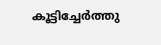കൂട്ടിച്ചേർത്തു